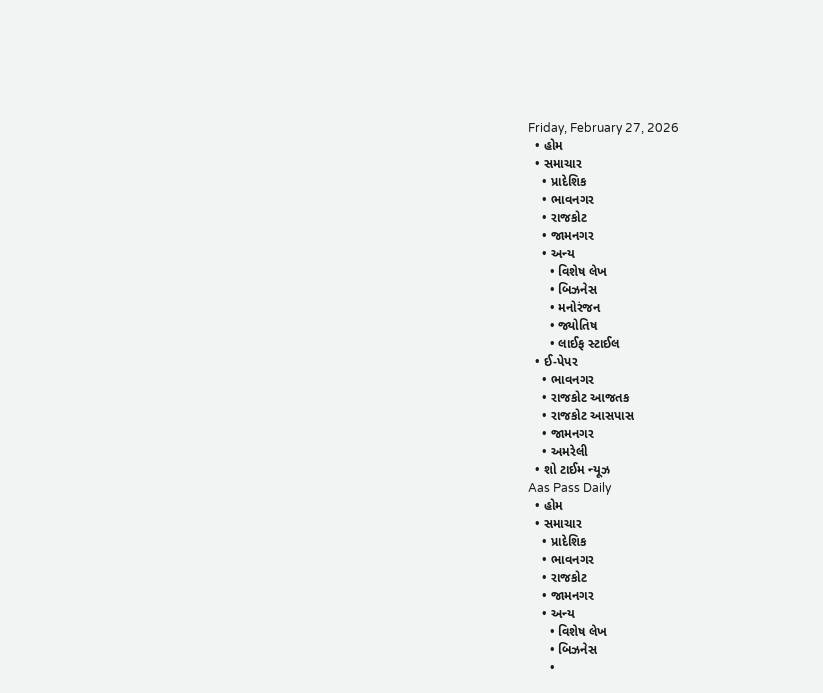Friday, February 27, 2026
  • હોમ
  • સમાચાર
    • પ્રાદેશિક
    • ભાવનગર
    • રાજકોટ
    • જામનગર
    • અન્ય
      • વિશેષ લેખ
      • બિઝનેસ
      • મનોરંજન
      • જ્યોતિષ
      • લાઈફ સ્ટાઈલ
  • ઈ-પેપર
    • ભાવનગર
    • રાજકોટ આજતક
    • રાજકોટ આસપાસ
    • જામનગર
    • અમરેલી
  • શો ટાઈમ ન્યૂઝ
Aas Pass Daily
  • હોમ
  • સમાચાર
    • પ્રાદેશિક
    • ભાવનગર
    • રાજકોટ
    • જામનગર
    • અન્ય
      • વિશેષ લેખ
      • બિઝનેસ
      •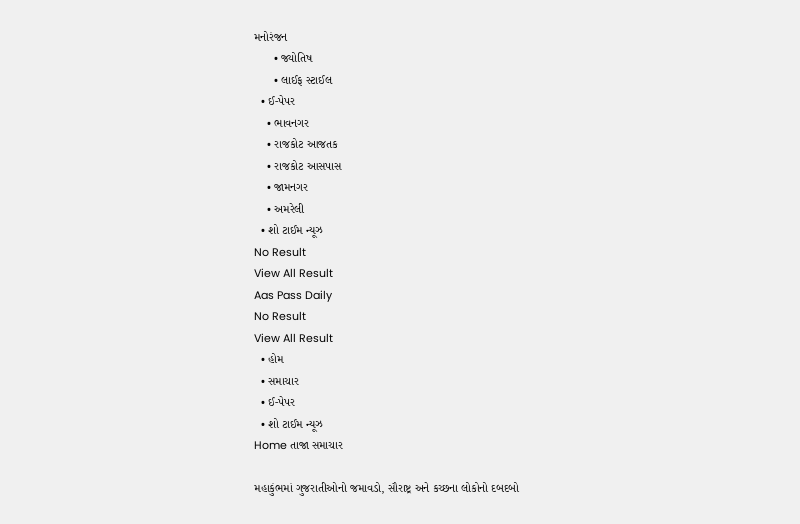મનોરંજન
      • જ્યોતિષ
      • લાઈફ સ્ટાઈલ
  • ઈ-પેપર
    • ભાવનગર
    • રાજકોટ આજતક
    • રાજકોટ આસપાસ
    • જામનગર
    • અમરેલી
  • શો ટાઈમ ન્યૂઝ
No Result
View All Result
Aas Pass Daily
No Result
View All Result
  • હોમ
  • સમાચાર
  • ઈ-પેપર
  • શો ટાઈમ ન્યૂઝ
Home તાજા સમાચાર

મહાકુંભમાં ગુજરાતીઓનો જમાવડો, સૌરાષ્ટ્ર અને કચ્છના લોકોનો દબદબો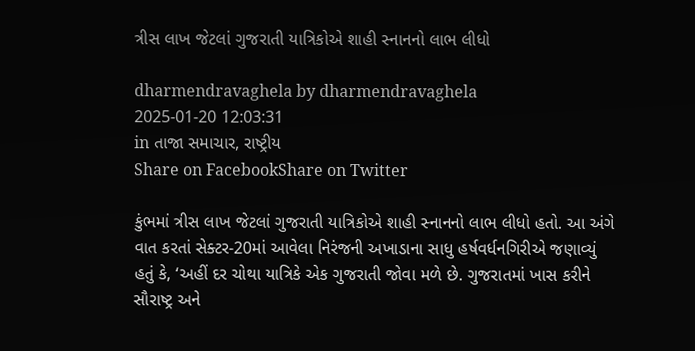ત્રીસ લાખ જેટલાં ગુજરાતી યાત્રિકોએ શાહી સ્નાનનો લાભ લીધો

dharmendravaghela by dharmendravaghela
2025-01-20 12:03:31
in તાજા સમાચાર, રાષ્ટ્રીય
Share on FacebookShare on Twitter

કુંભમાં ત્રીસ લાખ જેટલાં ગુજરાતી યાત્રિકોએ શાહી સ્નાનનો લાભ લીધો હતો. આ અંગે વાત કરતાં સેક્ટર-20માં આવેલા નિરંજની અખાડાના સાધુ હર્ષવર્ધનગિરીએ જણાવ્યું હતું કે, ‘અહીં દર ચોથા યાત્રિકે એક ગુજરાતી જોવા મળે છે. ગુજરાતમાં ખાસ કરીને સૌરાષ્ટ્ર અને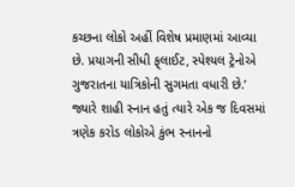કચ્છના લોકો અહીં વિશેષ પ્રમાણમાં આવ્યા છે. પ્રયાગની સીધી ફ્‌લાઈટ, સ્પેશ્યલ ટ્રેનોએ ગુજરાતના યાત્રિકોની સુગમતા વધારી છે.’
જ્યારે શાહી સ્નાન હતું ત્યારે એક જ દિવસમાં ત્રણેક કરોડ લોકોએ કુંભ સ્નાનનો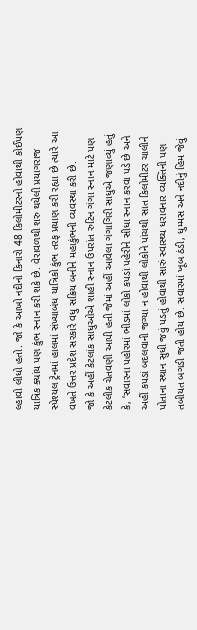લ્હાવો લીધો હતો. જો કે આખો નદીનો કિનારો 48 કિલોમીટરનો હોવાથી કોઈપણ યાત્રિક ક્યાંય પણ કુંભ સ્નાન કરી શકે છે. વેરાવળથી શરુ થયેલી પ્રયાગરાજ સ્પેશ્યલ ટ્રેનમાં હાલમાં સંખ્યાબંધ યાત્રિકો કુંભ તરફ પ્રયાણ કરી રહ્યા છે ત્યારે આ વખતે ઉત્તર પ્રદેશ સરકારે વધુ સક્રિય બનીને મહાકુંભની વ્યવસ્થા કરી છે.
જો કે અહીં કેટલાંક સાધુઓએ શાહી સ્નાન ઉપરાંત રુટિન ગંગા સ્નાન માટે પણ કેટલીક ચેતવણી આપી હતી જેમાં અહીં આવેલા ગંગાગિરી સાધુએ જણાવ્યું હતું કે, ‘સવારના પહોરમાં ભીડમાં લોકો કપડાં પહેરીને સીધા સ્નાન કરવા પડે છે અને અહીં કપડાં બદલવાની જગ્યા ન હોવાથી લોકોને પાંચથી સાત કિલોમીટર ચાલીને પોતાના સ્થાન સુધી જવું પડતું હોવાથી સારું સ્વાસ્થ્ય ધરાવનાર વ્યક્તિની પણ તબીયત બગડી જતી હોય છે. સવારમાં ખૂબ ઠંડી, ધુમ્મસ અને નદીનું હિમ જેવું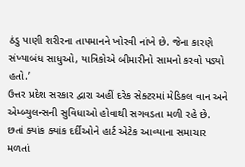ઠંડુ પાણી શરીરના તાપમાનને ખોરવી નાંખે છે. જેના કારણે સંખ્યાબંધ સાધુઓ, યાત્રિકોએ બીમારીનો સામનો કરવો પડ્યો હતો.’
ઉત્તર પ્રદેશ સરકાર દ્વારા અહીં દરેક સેક્ટરમાં મેડિકલ વાન અને એમ્બ્યુલન્સની સુવિધાઓ હોવાથી સગવડતા મળી રહે છે. છતાં ક્યાંક ક્યાંક દર્દીઓને હાર્ટ એટેક આવ્યાના સમાચાર મળતાં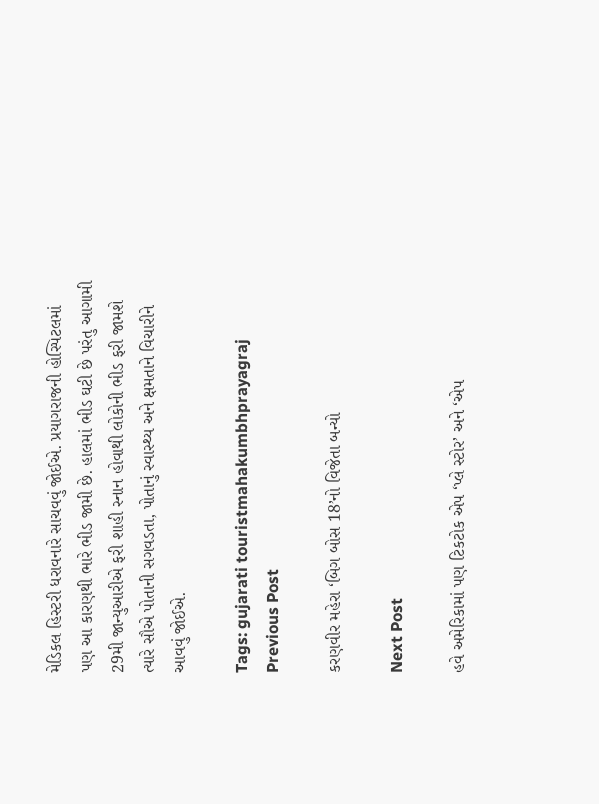મેડિકલ હિસ્ટરી ધરાવનારે સાચવવું જોઈએ. પ્રયાગરાજની હોસ્પિટલમાં પણ આ કારણથી ભારે ભીડ જામી છે. હાલમાં ભીડ ઘટી છે પરંતુ આગામી 29મી જાન્યુઆરીએ ફરી શાહી સ્નાન હોવાથી લોકોની ભીડ ફરી જામશે ત્યારે સૌએ પોતાની સગવડતા, પોતાનું સ્વાસ્થ્ય અને ક્ષમતાને વિચારીને આવવું જોઈએ.

Tags: gujarati touristmahakumbhprayagraj
Previous Post

કરણવીર મહેરા ‘બિગ બોસ 18’નો વિજેતા બન્યો

Next Post

હવે અમેરિકામાં પણ ટિકટોક એપ ‘પ્લે સ્ટોર’ અને ‘એપ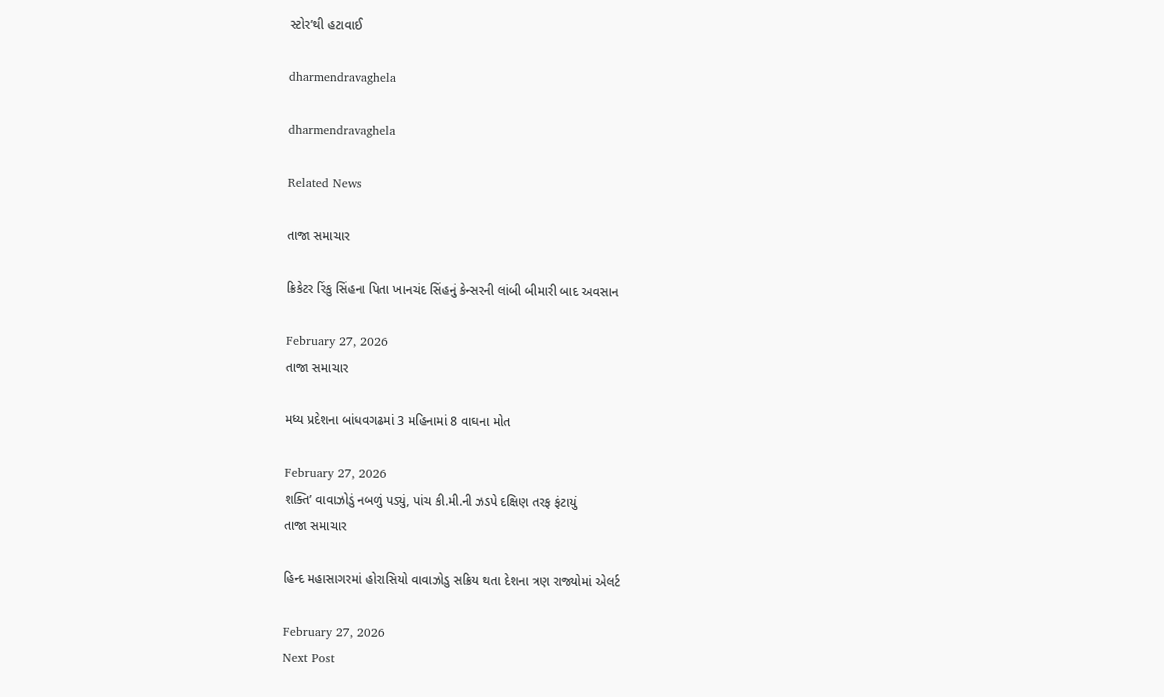સ્ટોર’થી હટાવાઈ

dharmendravaghela

dharmendravaghela

Related News

તાજા સમાચાર

ક્રિકેટર રિંકુ સિંહના પિતા ખાનચંદ સિંહનું કેન્સરની લાંબી બીમારી બાદ અવસાન

February 27, 2026
તાજા સમાચાર

મધ્ય પ્રદેશના બાંધવગઢમાં 3 મહિનામાં 8 વાઘના મોત

February 27, 2026
શક્તિ’ વાવાઝોડું નબળું પડ્યું, પાંચ કી.મી.ની ઝડપે દક્ષિણ તરફ ફંટાયું
તાજા સમાચાર

હિન્દ મહાસાગરમાં હોરાસિયો વાવાઝોડુ સક્રિય થતા દેશના ત્રણ રાજ્યોમાં એલર્ટ

February 27, 2026
Next Post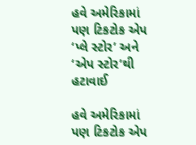હવે અમેરિકામાં પણ ટિકટોક એપ ‘પ્લે સ્ટોર’ અને ‘એપ સ્ટોર’થી હટાવાઈ

હવે અમેરિકામાં પણ ટિકટોક એપ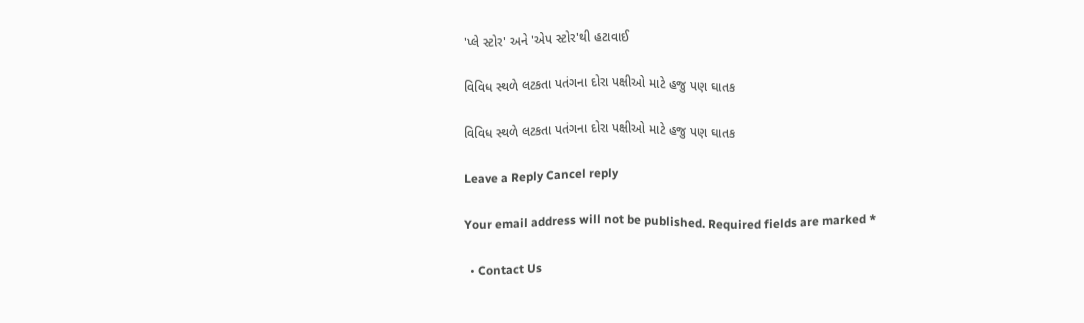'પ્લે સ્ટોર' અને 'એપ સ્ટોર'થી હટાવાઈ

વિવિધ સ્થળે લટકતા પતંગના દોરા પક્ષીઓ માટે હજુ પણ ઘાતક

વિવિધ સ્થળે લટકતા પતંગના દોરા પક્ષીઓ માટે હજુ પણ ઘાતક

Leave a Reply Cancel reply

Your email address will not be published. Required fields are marked *

  • Contact Us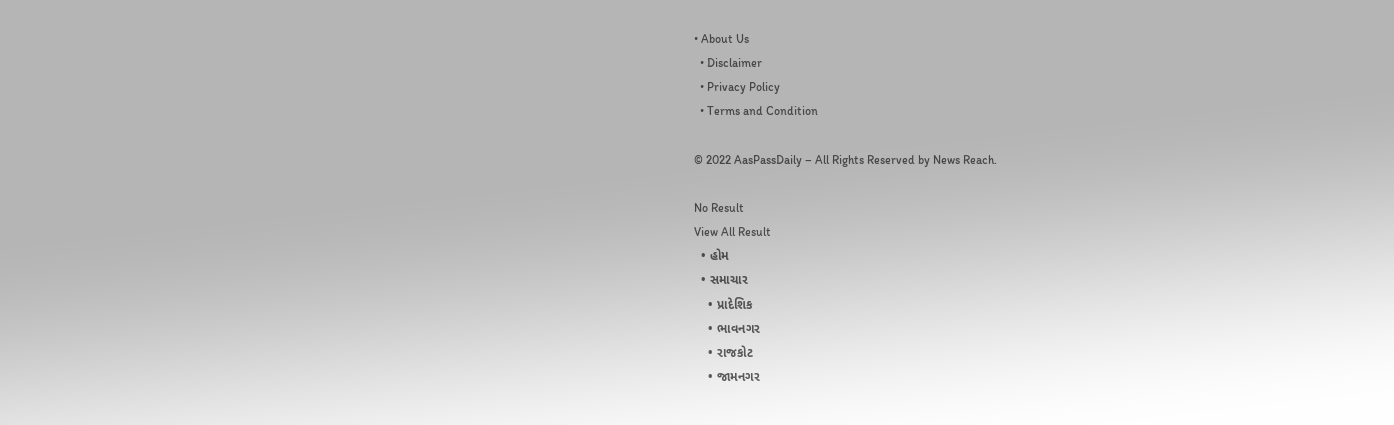• About Us
  • Disclaimer
  • Privacy Policy
  • Terms and Condition

© 2022 AasPassDaily – All Rights Reserved by News Reach.

No Result
View All Result
  • હોમ
  • સમાચાર
    • પ્રાદેશિક
    • ભાવનગર
    • રાજકોટ
    • જામનગર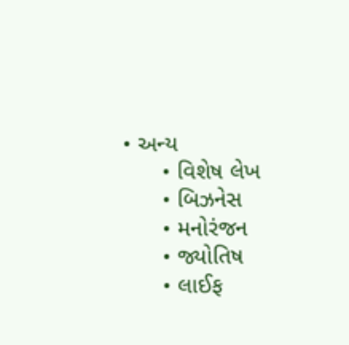• અન્ય
      • વિશેષ લેખ
      • બિઝનેસ
      • મનોરંજન
      • જ્યોતિષ
      • લાઈફ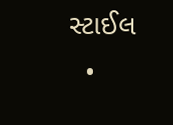સ્ટાઈલ
  •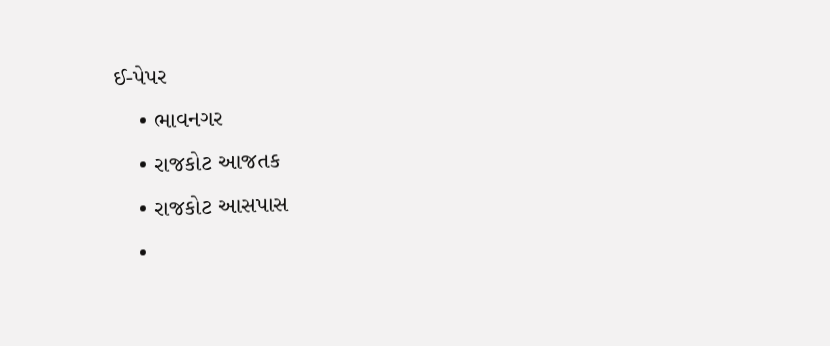ઈ-પેપર
    • ભાવનગર
    • રાજકોટ આજતક
    • રાજકોટ આસપાસ
    •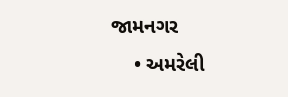જામનગર
    • અમરેલી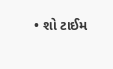• શો ટાઈમ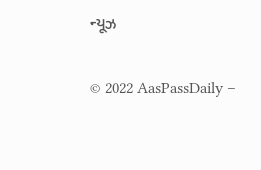ન્યૂઝ

© 2022 AasPassDaily –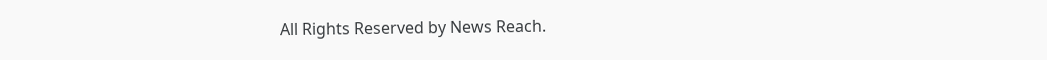All Rights Reserved by News Reach.